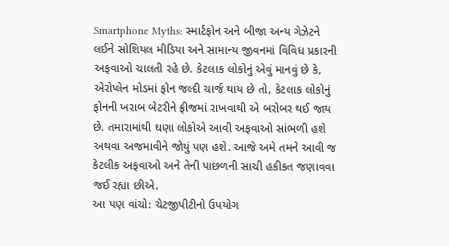Smartphone Myths: સ્માર્ટફોન અને બીજા અન્ય ગેઝેટને લઈને સોશિયલ મીડિયા અને સામાન્ય જીવનમાં વિવિધ પ્રકારની અફવાઓ ચાલતી રહે છે. કેટલાક લોકોનું એવું માનવું છે કે, એરોપ્લેન મોડમાં ફોન જલ્દી ચાર્જ થાય છે તો, કેટલાક લોકોનું ફોનની ખરાબ બેટરીને ફ્રીજમાં રાખવાથી એ બરોબર થઈ જાય છે. તમારામાંથી ઘણા લોકોએ આવી અફવાઓ સાંભળી હશે અથવા અજમાવીને જોયું પણ હશે. આજે અમે તમને આવી જ કેટલીક અફવાઓ અને તેની પાછળની સાચી હકીકત જણાવવા જઈ રહ્યા છીએ.
આ પણ વાંચો: ચેટજીપીટીનો ઉપયોગ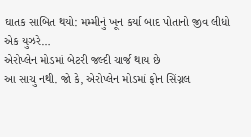ઘાતક સાબિત થયો: મમ્મીનું ખૂન કર્યા બાદ પોતાનો જીવ લીધો એક યુઝરે…
એરોપ્લેન મોડમાં બેટરી જલ્દી ચાર્જ થાય છે
આ સાચુ નથી. જો કે, એરોપ્લેન મોડમાં ફોન સિંગ્નલ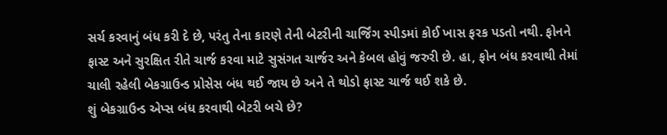સર્ચ કરવાનું બંધ કરી દે છે, પરંતુ તેના કારણે તેની બેટરીની ચાર્જિંગ સ્પીડમાં કોઈ ખાસ ફરક પડતો નથી. ફોનને ફાસ્ટ અને સુરક્ષિત રીતે ચાર્જ કરવા માટે સુસંગત ચાર્જર અને કેબલ હોવું જરુરી છે. હા, ફોન બંધ કરવાથી તેમાં ચાલી રહેલી બેકગ્રાઉન્ડ પ્રોસેસ બંધ થઈ જાય છે અને તે થોડો ફાસ્ટ ચાર્જ થઈ શકે છે.
શું બેકગ્રાઉન્ડ એપ્સ બંધ કરવાથી બેટરી બચે છે?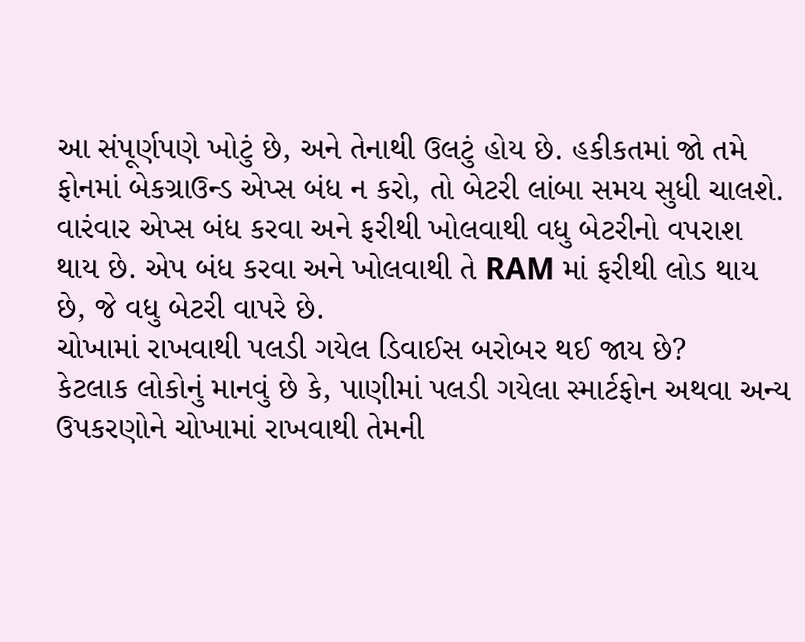આ સંપૂર્ણપણે ખોટું છે, અને તેનાથી ઉલટું હોય છે. હકીકતમાં જો તમે ફોનમાં બેકગ્રાઉન્ડ એપ્સ બંધ ન કરો, તો બેટરી લાંબા સમય સુધી ચાલશે. વારંવાર એપ્સ બંધ કરવા અને ફરીથી ખોલવાથી વધુ બેટરીનો વપરાશ થાય છે. એપ બંધ કરવા અને ખોલવાથી તે RAM માં ફરીથી લોડ થાય છે, જે વધુ બેટરી વાપરે છે.
ચોખામાં રાખવાથી પલડી ગયેલ ડિવાઈસ બરોબર થઈ જાય છે?
કેટલાક લોકોનું માનવું છે કે, પાણીમાં પલડી ગયેલા સ્માર્ટફોન અથવા અન્ય ઉપકરણોને ચોખામાં રાખવાથી તેમની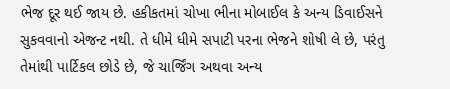ભેજ દૂર થઈ જાય છે. હકીકતમાં ચોખા ભીના મોબાઈલ કે અન્ય ડિવાઈસને સુકવવાનો એજન્ટ નથી. તે ધીમે ધીમે સપાટી પરના ભેજને શોષી લે છે, પરંતુ તેમાંથી પાર્ટિકલ છોડે છે, જે ચાર્જિંગ અથવા અન્ય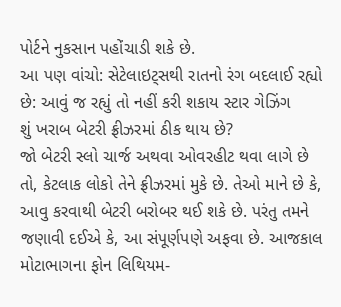પોર્ટને નુકસાન પહોંચાડી શકે છે.
આ પણ વાંચો: સેટેલાઇટ્સથી રાતનો રંગ બદલાઈ રહ્યો છે: આવું જ રહ્યું તો નહીં કરી શકાય સ્ટાર ગેઝિંગ
શું ખરાબ બેટરી ફ્રીઝરમાં ઠીક થાય છે?
જો બેટરી સ્લો ચાર્જ અથવા ઓવરહીટ થવા લાગે છે તો, કેટલાક લોકો તેને ફ્રીઝરમાં મુકે છે. તેઓ માને છે કે, આવુ કરવાથી બેટરી બરોબર થઈ શકે છે. પરંતુ તમને જણાવી દઈએ કે, આ સંપૂર્ણપણે અફવા છે. આજકાલ મોટાભાગના ફોન લિથિયમ-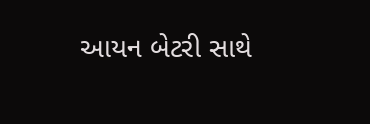આયન બેટરી સાથે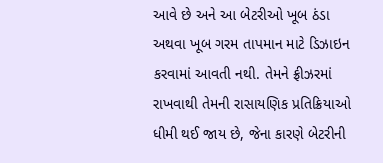આવે છે અને આ બેટરીઓ ખૂબ ઠંડા અથવા ખૂબ ગરમ તાપમાન માટે ડિઝાઇન કરવામાં આવતી નથી. તેમને ફ્રીઝરમાં રાખવાથી તેમની રાસાયણિક પ્રતિક્રિયાઓ ધીમી થઈ જાય છે, જેના કારણે બેટરીની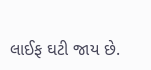લાઈફ ઘટી જાય છે.